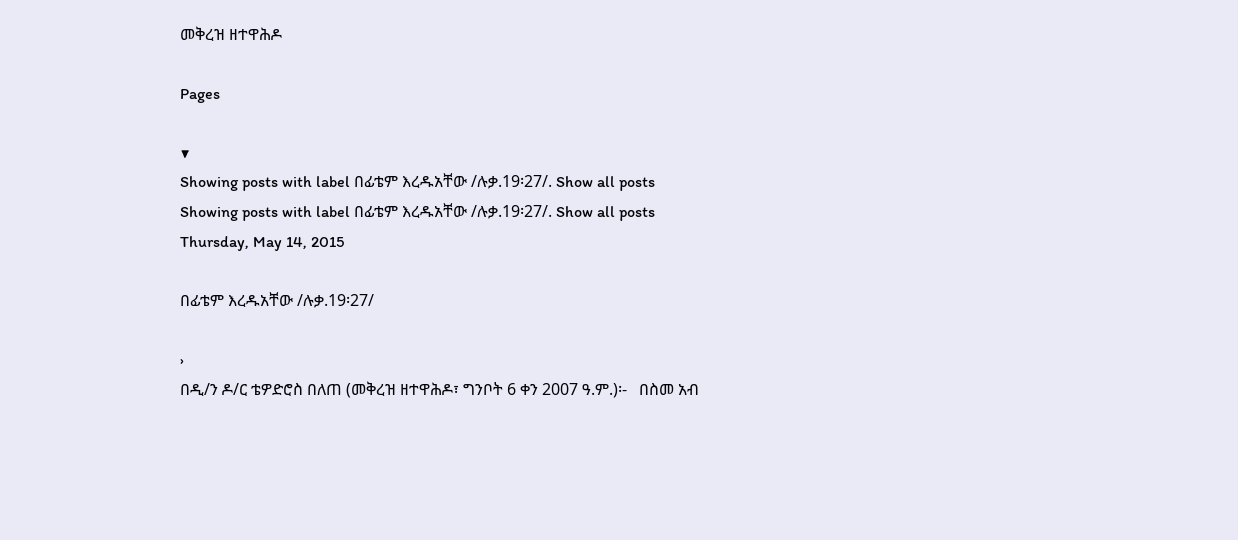መቅረዝ ዘተዋሕዶ

Pages

▼
Showing posts with label በፊቴም እረዱአቸው /ሉቃ.19፡27/. Show all posts
Showing posts with label በፊቴም እረዱአቸው /ሉቃ.19፡27/. Show all posts
Thursday, May 14, 2015

በፊቴም እረዱአቸው /ሉቃ.19፡27/

›
በዲ/ን ዶ/ር ቴዎድሮስ በለጠ (መቅረዝ ዘተዋሕዶ፣ ግንቦት 6 ቀን 2007 ዓ.ም.)፡-   በስመ አብ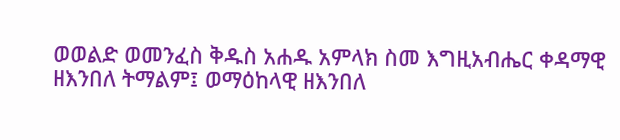ወወልድ ወመንፈስ ቅዱስ አሐዱ አምላክ ስመ እግዚአብሔር ቀዳማዊ ዘእንበለ ትማልም፤ ወማዕከላዊ ዘእንበለ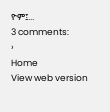ዮም፤...
3 comments:
›
Home
View web version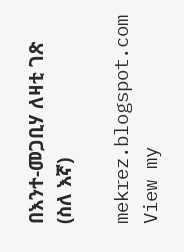በእንተ-መጋቢሃ ለዛቲ ገጽ (ስለ እኛ)

mekrez.blogspot.com
View my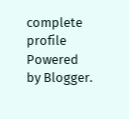complete profile
Powered by Blogger.